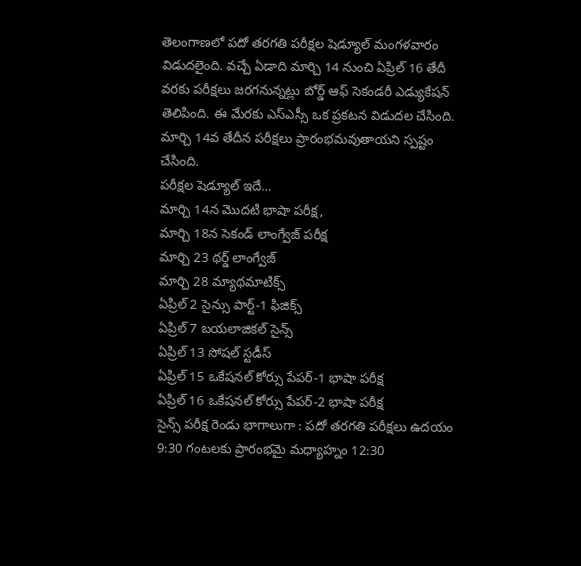తెలంగాణలో పదో తరగతి పరీక్షల షెడ్యూల్ మంగళవారం విడుదలైంది. వచ్చే ఏడాది మార్చి 14 నుంచి ఏప్రిల్ 16 తేదీ వరకు పరీక్షలు జరగనున్నట్లు బోర్డ్ ఆఫ్ సెకండరీ ఎడ్యుకేషన్ తెలిపింది. ఈ మేరకు ఎస్ఎస్సీ ఒక ప్రకటన విడుదల చేసింది. మార్చి 14వ తేదీన పరీక్షలు ప్రారంభమవుతాయని స్పష్టం చేసింది.
పరీక్షల షెడ్యూల్ ఇదే…
మార్చి 14న మొదటి భాషా పరీక్ష,
మార్చి 18న సెకండ్ లాంగ్వేజ్ పరీక్ష
మార్చి 23 థర్డ్ లాంగ్వేజ్
మార్చి 28 మ్యాథమాటిక్స్
ఏప్రిల్ 2 సైన్సు పార్ట్-1 ఫిజిక్స్
ఏప్రిల్ 7 బయలాజికల్ సైన్స్
ఏప్రిల్ 13 సోషల్ స్టడీస్
ఏప్రిల్ 15 ఒకేషనల్ కోర్సు పేపర్-1 భాషా పరీక్ష
ఏప్రిల్ 16 ఒకేషనల్ కోర్సు పేపర్-2 భాషా పరీక్ష
సైన్స్ పరీక్ష రెండు భాగాలుగా : పదో తరగతి పరీక్షలు ఉదయం 9:30 గంటలకు ప్రారంభమై మధ్యాహ్నం 12:30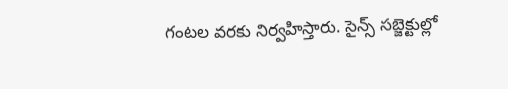గంటల వరకు నిర్వహిస్తారు. సైన్స్ సబ్జెక్టుల్లో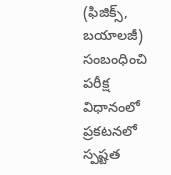(ఫిజిక్స్, బయాలజీ) సంబంధించి పరీక్ష విధానంలో ప్రకటనలో స్పష్టత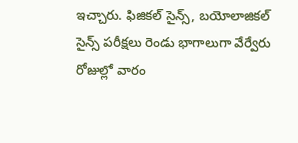ఇచ్చారు. ఫిజికల్ సైన్స్, బయోలాజికల్ సైన్స్ పరీక్షలు రెండు భాగాలుగా వేర్వేరు రోజుల్లో వారం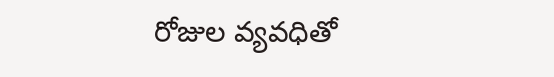రోజుల వ్యవధితో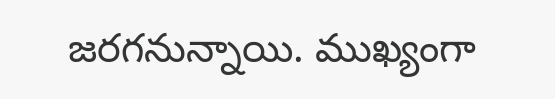జరగనున్నాయి. ముఖ్యంగా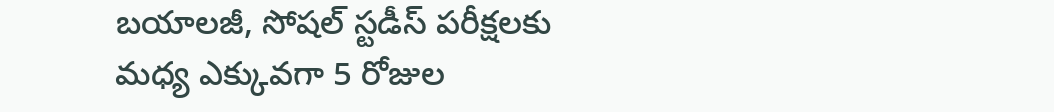బయాలజీ, సోషల్ స్టడీస్ పరీక్షలకు మధ్య ఎక్కువగా 5 రోజుల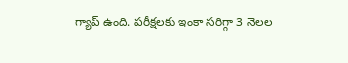గ్యాప్ ఉంది. పరీక్షలకు ఇంకా సరిగ్గా 3 నెలల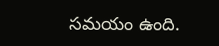సమయం ఉంది.